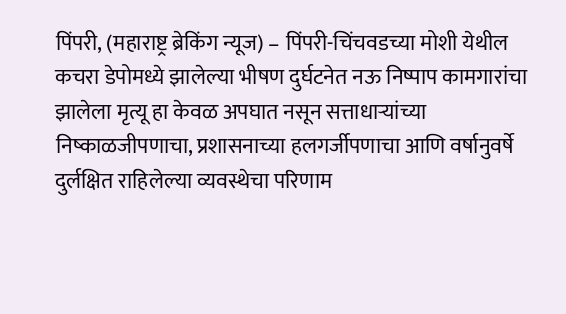पिंपरी, (महाराष्ट्र ब्रेकिंग न्यूज) – पिंपरी-चिंचवडच्या मोशी येथील कचरा डेपोमध्ये झालेल्या भीषण दुर्घटनेत नऊ निष्पाप कामगारांचा झालेला मृत्यू हा केवळ अपघात नसून सत्ताधाऱ्यांच्या निष्काळजीपणाचा, प्रशासनाच्या हलगर्जीपणाचा आणि वर्षानुवर्षे दुर्लक्षित राहिलेल्या व्यवस्थेचा परिणाम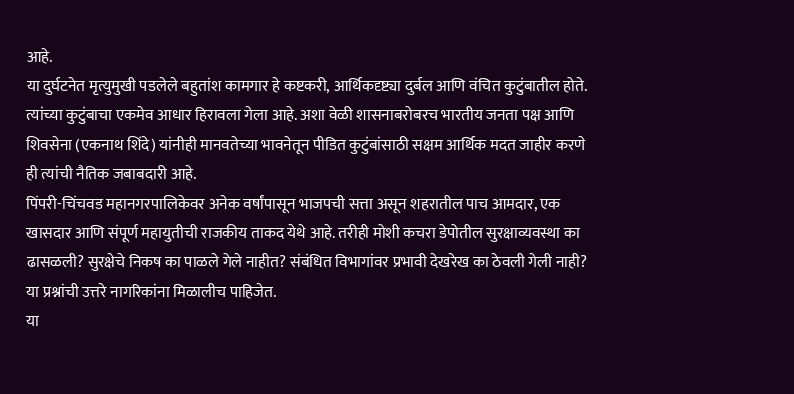आहे.
या दुर्घटनेत मृत्युमुखी पडलेले बहुतांश कामगार हे कष्टकरी, आर्थिकदृष्ट्या दुर्बल आणि वंचित कुटुंबातील होते. त्यांच्या कुटुंबाचा एकमेव आधार हिरावला गेला आहे. अशा वेळी शासनाबरोबरच भारतीय जनता पक्ष आणि शिवसेना (एकनाथ शिंदे) यांनीही मानवतेच्या भावनेतून पीडित कुटुंबांसाठी सक्षम आर्थिक मदत जाहीर करणे ही त्यांची नैतिक जबाबदारी आहे.
पिंपरी-चिंचवड महानगरपालिकेवर अनेक वर्षांपासून भाजपची सत्ता असून शहरातील पाच आमदार, एक खासदार आणि संपूर्ण महायुतीची राजकीय ताकद येथे आहे. तरीही मोशी कचरा डेपोतील सुरक्षाव्यवस्था का ढासळली? सुरक्षेचे निकष का पाळले गेले नाहीत? संबंधित विभागांवर प्रभावी देखरेख का ठेवली गेली नाही? या प्रश्नांची उत्तरे नागरिकांना मिळालीच पाहिजेत.
या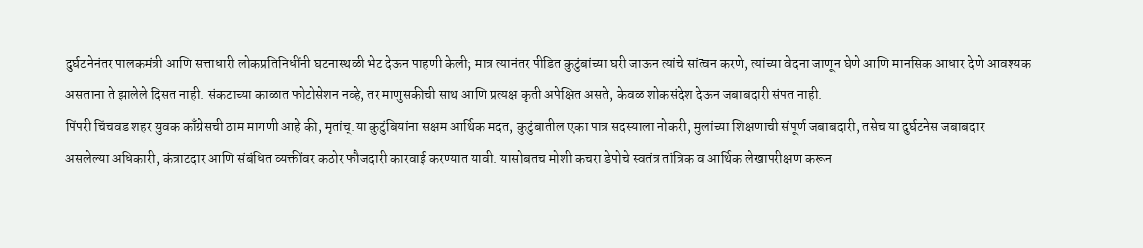दुर्घटनेनंतर पालकमंत्री आणि सत्ताधारी लोकप्रतिनिधींनी घटनास्थळी भेट देऊन पाहणी केली; मात्र त्यानंतर पीडित कुटुंबांच्या घरी जाऊन त्यांचे सांत्वन करणे, त्यांच्या वेदना जाणून घेणे आणि मानसिक आधार देणे आवश्यक असताना ते झालेले दिसत नाही. संकटाच्या काळात फोटोसेशन नव्हे, तर माणुसकीची साथ आणि प्रत्यक्ष कृती अपेक्षित असते, केवळ शोकसंदेश देऊन जबाबदारी संपत नाही.
पिंपरी चिंचवड शहर युवक काँग्रेसची ठाम मागणी आहे की, मृतांच्.या कुटुंबियांना सक्षम आर्थिक मदत, कुटुंबातील एका पात्र सदस्याला नोकरी, मुलांच्या शिक्षणाची संपूर्ण जबाबदारी, तसेच या दुर्घटनेस जबाबदार असलेल्या अधिकारी, कंत्राटदार आणि संबंधित व्यक्तींवर कठोर फौजदारी कारवाई करण्यात यावी. यासोबतच मोशी कचरा डेपोचे स्वतंत्र तांत्रिक व आर्थिक लेखापरीक्षण करून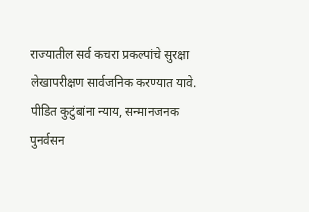राज्यातील सर्व कचरा प्रकल्पांचे सुरक्षा लेखापरीक्षण सार्वजनिक करण्यात यावे.
पीडित कुटुंबांना न्याय, सन्मानजनक पुनर्वसन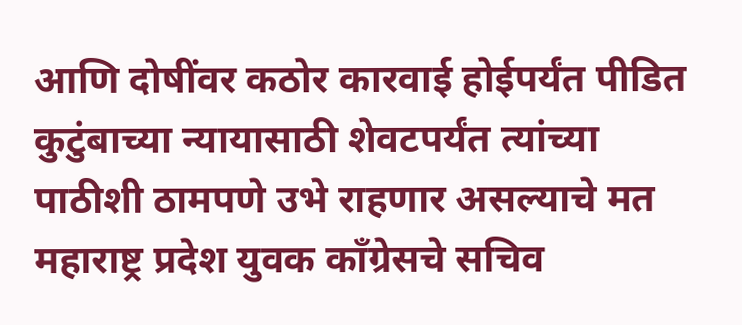आणि दोषींवर कठोर कारवाई होईपर्यंत पीडित कुटुंबाच्या न्यायासाठी शेवटपर्यंत त्यांच्या पाठीशी ठामपणे उभे राहणार असल्याचे मत महाराष्ट्र प्रदेश युवक काँग्रेसचे सचिव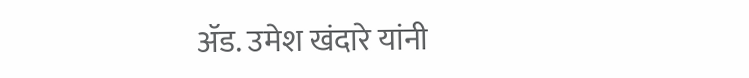ॲड. उमेश खंदारे यांनी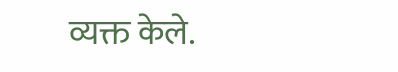व्यक्त केले.